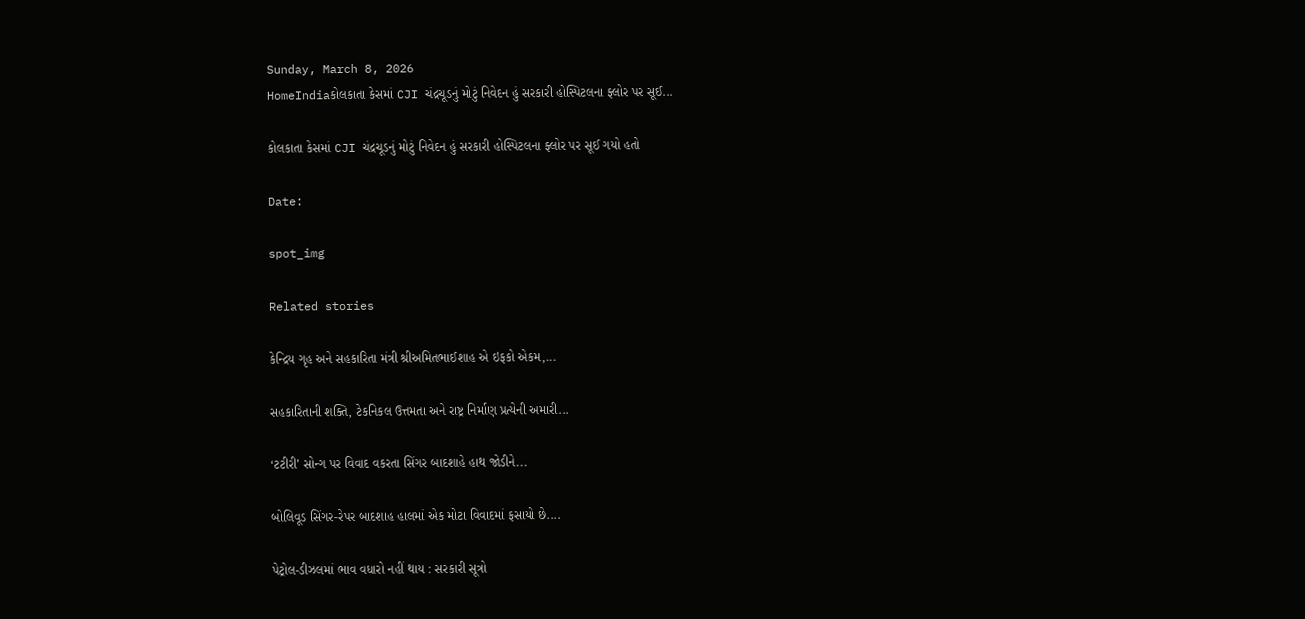Sunday, March 8, 2026
HomeIndiaકોલકાતા કેસમાં CJI ચંદ્રચૂડનું મોટું નિવેદન હું સરકારી હોસ્પિટલના ફ્લોર પર સૂઈ...

કોલકાતા કેસમાં CJI ચંદ્રચૂડનું મોટું નિવેદન હું સરકારી હોસ્પિટલના ફ્લોર પર સૂઈ ગયો હતો

Date:

spot_img

Related stories

કેન્દ્રિય ગૃહ અને સહકારિતા મંત્રી શ્રીઅમિતભાઈશાહ એ ઇફકો એકમ,...

સહકારિતાની શક્તિ, ટેકનિકલ ઉત્તમતા અને રાષ્ટ્ર નિર્માણ પ્રત્યેની અમારી...

‘ટટીરી’ સોન્ગ પર વિવાદ વકરતા સિંગર બાદશાહે હાથ જોડીને...

બોલિવૂડ સિંગર-રેપર બાદશાહ હાલમાં એક મોટા વિવાદમાં ફસાયો છે....

પેટ્રોલ-ડીઝલમાં ભાવ વધારો નહીં થાય : સરકારી સૂત્રો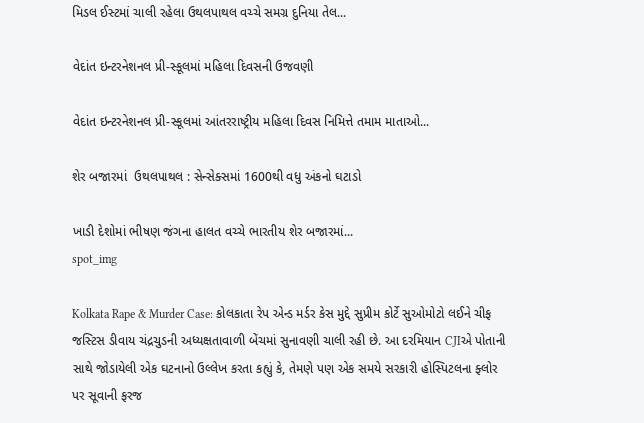મિડલ ઈસ્ટમાં ચાલી રહેલા ઉથલપાથલ વચ્ચે સમગ્ર દુનિયા તેલ...

વેદાંત ઇન્ટરનેશનલ પ્રી-સ્કૂલમાં મહિલા દિવસની ઉજવણી

વેદાંત ઇન્ટરનેશનલ પ્રી-સ્કૂલમાં આંતરરાષ્ટ્રીય મહિલા દિવસ નિમિત્તે તમામ માતાઓ...

શેર બજારમાં  ઉથલપાથલ : સેન્સેક્સમાં 1600થી વધુ અંકનો ઘટાડો

ખાડી દેશોમાં ભીષણ જંગના હાલત વચ્ચે ભારતીય શેર બજારમાં...
spot_img

Kolkata Rape & Murder Case: કોલકાતા રેપ એન્ડ મર્ડર કેસ મુદ્દે સુપ્રીમ કોર્ટે સુઓમોટો લઈને ચીફ જસ્ટિસ ડીવાય ચંદ્રચુડની અધ્યક્ષતાવાળી બેંચમાં સુનાવણી ચાલી રહી છે. આ દરમિયાન CJIએ પોતાની સાથે જોડાયેલી એક ઘટનાનો ઉલ્લેખ કરતા કહ્યું કે, તેમણે પણ એક સમયે સરકારી હોસ્પિટલના ફ્લોર પર સૂવાની ફરજ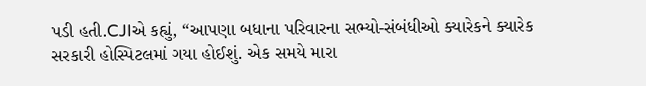પડી હતી.CJIએ કહ્યું, “આપણા બધાના પરિવારના સભ્યો-સંબંધીઓ ક્યારેકને ક્યારેક સરકારી હોસ્પિટલમાં ગયા હોઈશું. એક સમયે મારા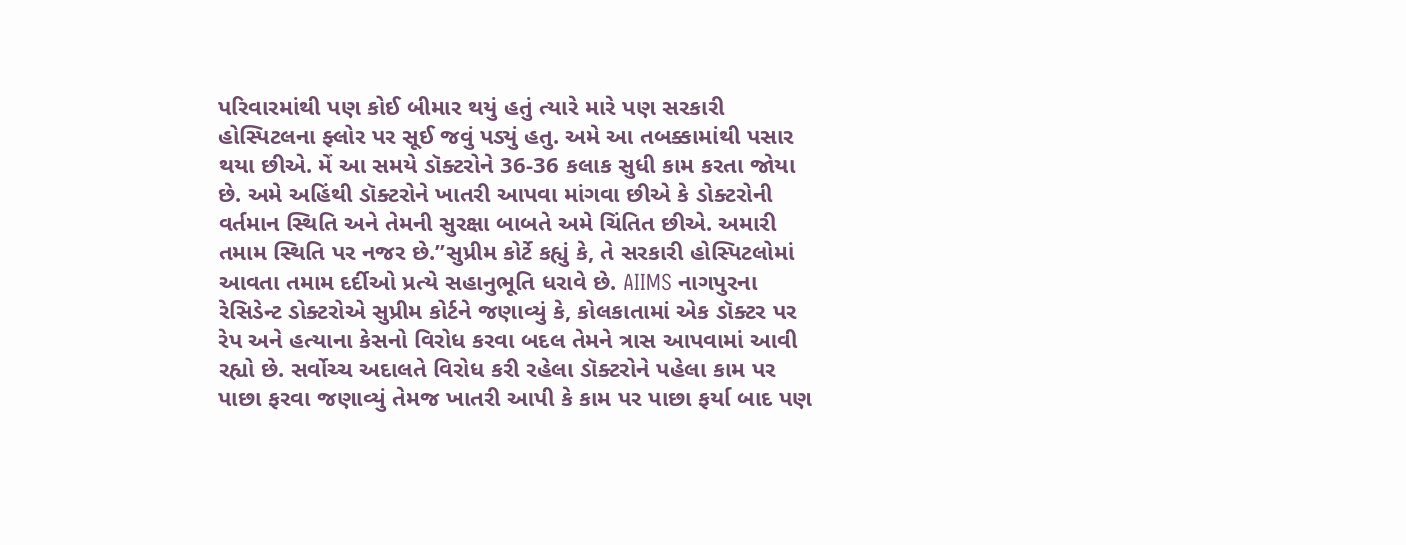પરિવારમાંથી પણ કોઈ બીમાર થયું હતું ત્યારે મારે પણ સરકારી હોસ્પિટલના ફ્લોર પર સૂઈ જવું પડ્યું હતુ. અમે આ તબક્કામાંથી પસાર થયા છીએ. મેં આ સમયે ડૉક્ટરોને 36-36 કલાક સુધી કામ કરતા જોયા છે. અમે અહિંથી ડૉક્ટરોને ખાતરી આપવા માંગવા છીએ કે ડોક્ટરોની વર્તમાન સ્થિતિ અને તેમની સુરક્ષા બાબતે અમે ચિંતિત છીએ. અમારી તમામ સ્થિતિ પર નજર છે.”સુપ્રીમ કોર્ટે કહ્યું કે, તે સરકારી હોસ્પિટલોમાં આવતા તમામ દર્દીઓ પ્રત્યે સહાનુભૂતિ ધરાવે છે. AIIMS નાગપુરના રેસિડેન્ટ ડોક્ટરોએ સુપ્રીમ કોર્ટને જણાવ્યું કે, કોલકાતામાં એક ડૉક્ટર પર રેપ અને હત્યાના કેસનો વિરોધ કરવા બદલ તેમને ત્રાસ આપવામાં આવી રહ્યો છે. સર્વોચ્ચ અદાલતે વિરોધ કરી રહેલા ડૉક્ટરોને પહેલા કામ પર પાછા ફરવા જણાવ્યું તેમજ ખાતરી આપી કે કામ પર પાછા ફર્યા બાદ પણ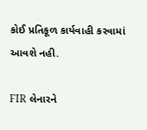કોઈ પ્રતિકૂળ કાર્યવાહી કરવામાં આવશે નહી.

FIR લેનારને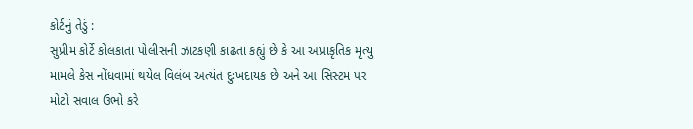કોર્ટનું તેડું :
સુપ્રીમ કોર્ટે કોલકાતા પોલીસની ઝાટકણી કાઢતા કહ્યું છે કે આ અપ્રાકૃતિક મૃત્યુ મામલે કેસ નોંધવામાં થયેલ વિલંબ અત્યંત દુઃખદાયક છે અને આ સિસ્ટમ પર મોટો સવાલ ઉભો કરે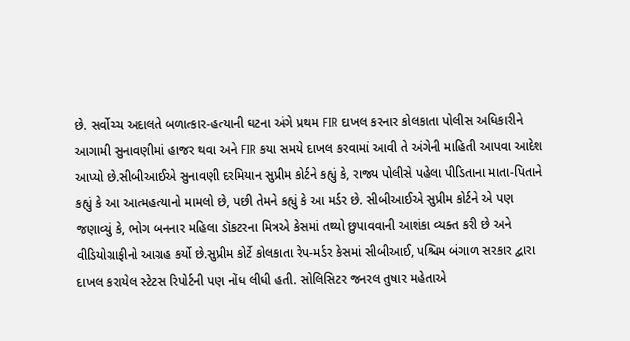છે. સર્વોચ્ચ અદાલતે બળાત્કાર-હત્યાની ઘટના અંગે પ્રથમ FIR દાખલ કરનાર કોલકાતા પોલીસ અધિકારીને આગામી સુનાવણીમાં હાજર થવા અને FIR કયા સમયે દાખલ કરવામાં આવી તે અંગેની માહિતી આપવા આદેશ આપ્યો છે.સીબીઆઈએ સુનાવણી દરમિયાન સુપ્રીમ કોર્ટને કહ્યું કે, રાજ્ય પોલીસે પહેલા પીડિતાના માતા-પિતાને કહ્યું કે આ આત્મહત્યાનો મામલો છે, પછી તેમને કહ્યું કે આ મર્ડર છે. સીબીઆઈએ સુપ્રીમ કોર્ટને એ પણ જણાવ્યું કે, ભોગ બનનાર મહિલા ડૉકટરના મિત્રએ કેસમાં તથ્યો છુપાવવાની આશંકા વ્યક્ત કરી છે અને વીડિયોગ્રાફીનો આગ્રહ કર્યો છે.સુપ્રીમ કોર્ટે કોલકાતા રેપ-મર્ડર કેસમાં સીબીઆઈ, પશ્ચિમ બંગાળ સરકાર દ્વારા દાખલ કરાયેલ સ્ટેટસ રિપોર્ટની પણ નોંધ લીધી હતી. સોલિસિટર જનરલ તુષાર મહેતાએ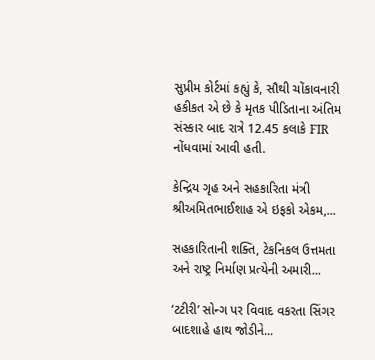સુપ્રીમ કોર્ટમાં કહ્યું કે, સૌથી ચોંકાવનારી હકીકત એ છે કે મૃતક પીડિતાના અંતિમ સંસ્કાર બાદ રાત્રે 12.45 કલાકે FIR નોંધવામાં આવી હતી.

કેન્દ્રિય ગૃહ અને સહકારિતા મંત્રી શ્રીઅમિતભાઈશાહ એ ઇફકો એકમ,...

સહકારિતાની શક્તિ, ટેકનિકલ ઉત્તમતા અને રાષ્ટ્ર નિર્માણ પ્રત્યેની અમારી...

‘ટટીરી’ સોન્ગ પર વિવાદ વકરતા સિંગર બાદશાહે હાથ જોડીને...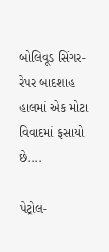બોલિવૂડ સિંગર-રેપર બાદશાહ હાલમાં એક મોટા વિવાદમાં ફસાયો છે....

પેટ્રોલ-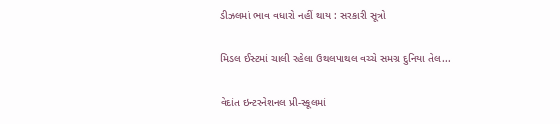ડીઝલમાં ભાવ વધારો નહીં થાય : સરકારી સૂત્રો

મિડલ ઈસ્ટમાં ચાલી રહેલા ઉથલપાથલ વચ્ચે સમગ્ર દુનિયા તેલ...

વેદાંત ઇન્ટરનેશનલ પ્રી-સ્કૂલમાં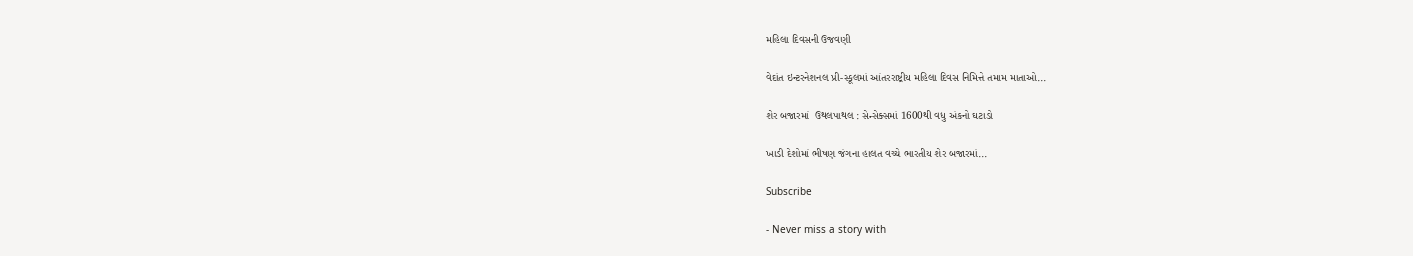મહિલા દિવસની ઉજવણી

વેદાંત ઇન્ટરનેશનલ પ્રી-સ્કૂલમાં આંતરરાષ્ટ્રીય મહિલા દિવસ નિમિત્તે તમામ માતાઓ...

શેર બજારમાં  ઉથલપાથલ : સેન્સેક્સમાં 1600થી વધુ અંકનો ઘટાડો

ખાડી દેશોમાં ભીષણ જંગના હાલત વચ્ચે ભારતીય શેર બજારમાં...

Subscribe

- Never miss a story with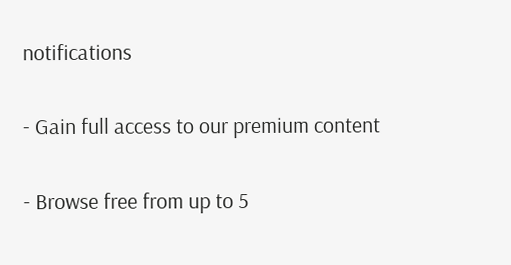notifications

- Gain full access to our premium content

- Browse free from up to 5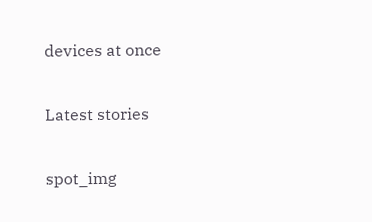devices at once

Latest stories

spot_img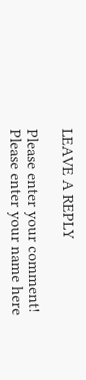LEAVE A REPLY

Please enter your comment!
Please enter your name here